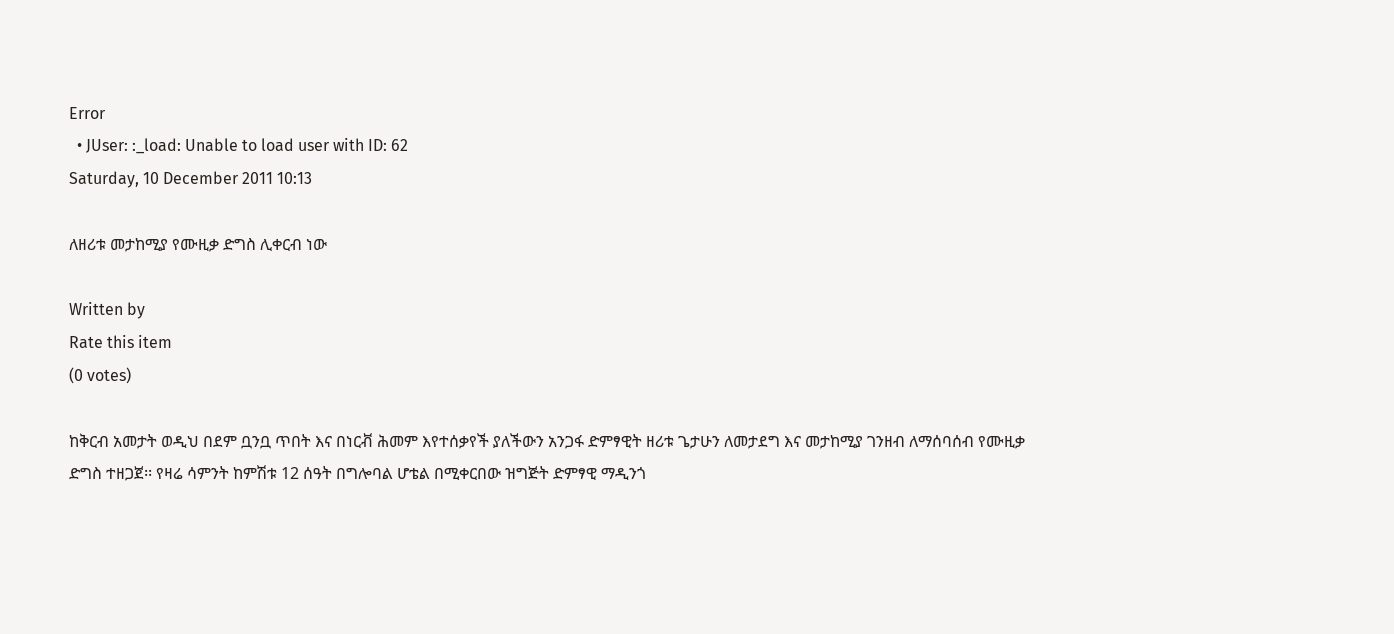Error
  • JUser: :_load: Unable to load user with ID: 62
Saturday, 10 December 2011 10:13

ለዘሪቱ መታከሚያ የሙዚቃ ድግስ ሊቀርብ ነው

Written by
Rate this item
(0 votes)

ከቅርብ አመታት ወዲህ በደም ቧንቧ ጥበት እና በነርቭ ሕመም እየተሰቃየች ያለችውን አንጋፋ ድምፃዊት ዘሪቱ ጌታሁን ለመታደግ እና መታከሚያ ገንዘብ ለማሰባሰብ የሙዚቃ ድግስ ተዘጋጀ፡፡ የዛሬ ሳምንት ከምሽቱ 12 ሰዓት በግሎባል ሆቴል በሚቀርበው ዝግጅት ድምፃዊ ማዲንጎ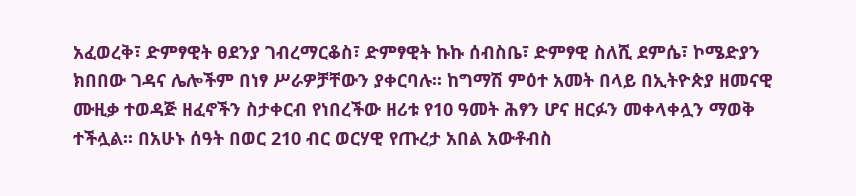አፈወረቅ፣ ድምፃዊት ፀደንያ ገብረማርቆስ፣ ድምፃዊት ኩኩ ሰብስቤ፣ ድምፃዊ ስለሺ ደምሴ፣ ኮሜድያን ክበበው ገዳና ሌሎችም በነፃ ሥራዎቻቸውን ያቀርባሉ፡፡ ከግማሽ ምዕተ አመት በላይ በኢትዮጵያ ዘመናዊ ሙዚቃ ተወዳጅ ዘፈኖችን ስታቀርብ የነበረችው ዘሪቱ የ10 ዓመት ሕፃን ሆና ዘርፉን መቀላቀሏን ማወቅ ተችሏል፡፡ በአሁኑ ሰዓት በወር 210 ብር ወርሃዊ የጡረታ አበል አውቶብስ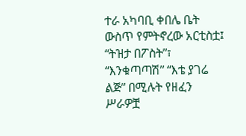ተራ አካባቢ ቀበሌ ቤት ውስጥ የምትኖረው አርቲስቷ፤ “ትዝታ በፖስት”፣ “እንቁጣጣሽ” “እቴ ያገሬ ልጅ” በሚሉት የዘፈን ሥራዎቿ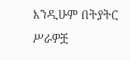እንዲሁም በትያትር ሥራዎቿ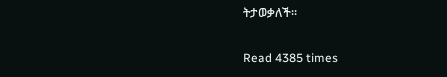ትታወቃለች፡፡

Read 4385 times